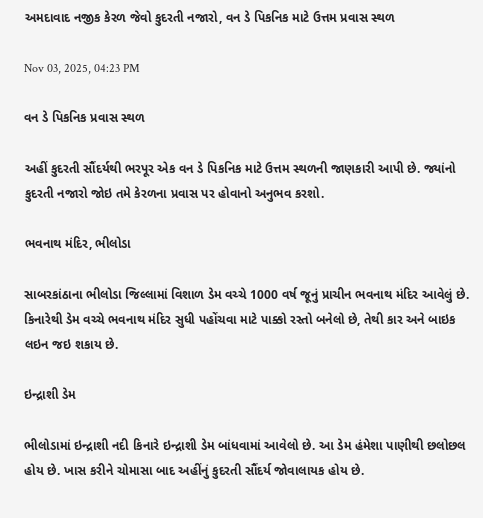અમદાવાદ નજીક કેરળ જેવો કુદરતી નજારો, વન ડે પિકનિક માટે ઉત્તમ પ્રવાસ સ્થળ

Nov 03, 2025, 04:23 PM

વન ડે પિકનિક પ્રવાસ સ્થળ

અહીં કુદરતી સૌંદર્યથી ભરપૂર એક વન ડે પિકનિક માટે ઉત્તમ સ્થળની જાણકારી આપી છે. જ્યાંનો કુદરતી નજારો જોઇ તમે કેરળના પ્રવાસ પર હોવાનો અનુભવ કરશો.

ભવનાથ મંદિર, ભીલોડા

સાબરકાંઠાના ભીલોડા જિલ્લામાં વિશાળ ડેમ વચ્ચે 1000 વર્ષ જૂનું પ્રાચીન ભવનાથ મંદિર આવેલું છે. કિનારેથી ડેમ વચ્ચે ભવનાથ મંદિર સુધી પહોંચવા માટે પાક્કો રસ્તો બનેલો છે, તેથી કાર અને બાઇક લઇન જઇ શકાય છે.

ઇન્દ્રાશી ડેમ

ભીલોડામાં ઇન્દ્રાશી નદી કિનારે ઇન્દ્રાશી ડેમ બાંધવામાં આવેલો છે. આ ડેમ હંમેશા પાણીથી છલોછલ હોય છે. ખાસ કરીને ચોમાસા બાદ અહીંનું કુદરતી સૌંદર્ય જોવાલાયક હોય છે.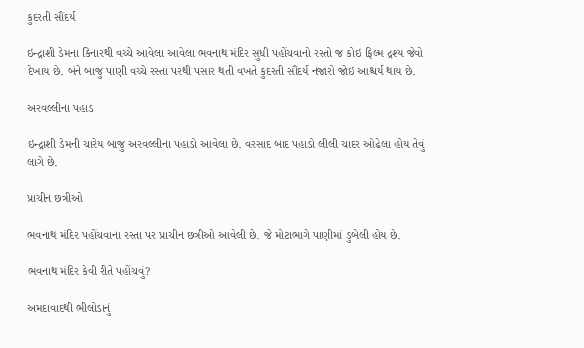કુદરતી સૌંદર્ય

ઇન્દ્રાશી ડેમના કિનારથી વચ્ચે આવેલા આવેલા ભવનાથ મંદિર સુધી પહોંચવાનો રસ્તો જ કોઇ ફિલ્મ દ્રશ્ય જેવો દેખાય છે. બંને બાજુ પાણી વચ્ચે રસ્તા પરથી પસાર થતી વખતે કુદરતી સૌંદર્ય નજારો જોઇ આશ્ચર્ય થાય છે.

અરવલ્લીના પહાડ

ઇન્દ્રાશી ડેમની ચારેય બાજુ અરવલ્લીના પહાડો આવેલા છે. વરસાદ બાદ પહાડો લીલી ચાદર ઓઢેલા હોય તેવું લાગે છે.

પ્રાચીન છત્રીઓ

ભવનાથ મંદિર પહોંચવાના રસ્તા પર પ્રાચીન છત્રીઓ આવેલી છે. જે મોટાભાગે પાણીમાં ડુબેલી હોય છે.

ભવનાથ મંદિર કેવી રીતે પહોંચવું?

અમદાવાદથી ભીલોડાનું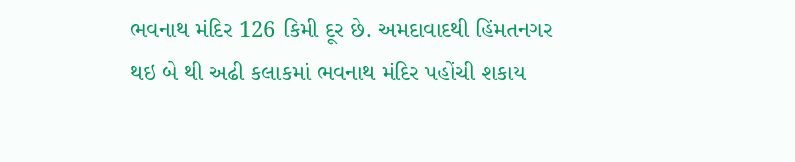ભવનાથ મંદિર 126 કિમી દૂર છે. અમદાવાદથી હિંમતનગર થઇ બે થી અઢી કલાકમાં ભવનાથ મંદિર પહોંચી શકાય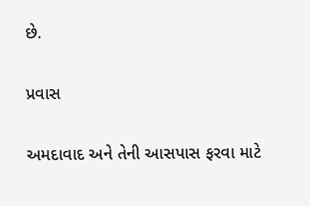છે.

પ્રવાસ

અમદાવાદ અને તેની આસપાસ ફરવા માટે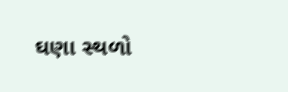ઘણા સ્થળો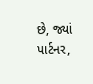છે, જ્યાં પાર્ટનર,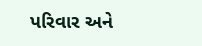પરિવાર અને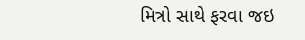મિત્રો સાથે ફરવા જઇ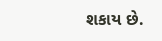શકાય છે.